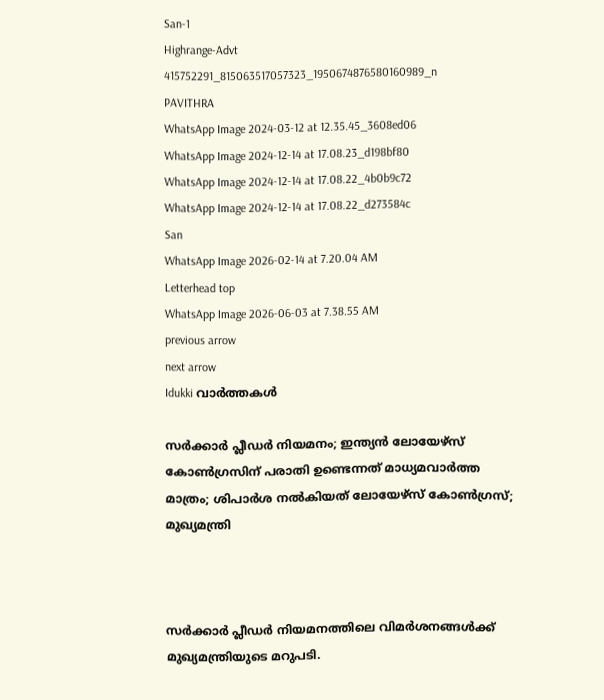San-1
Highrange-Advt
415752291_815063517057323_1950674876580160989_n
PAVITHRA
WhatsApp Image 2024-03-12 at 12.35.45_3608ed06
WhatsApp Image 2024-12-14 at 17.08.23_d198bf80
WhatsApp Image 2024-12-14 at 17.08.22_4b0b9c72
WhatsApp Image 2024-12-14 at 17.08.22_d273584c
San
WhatsApp Image 2026-02-14 at 7.20.04 AM
Letterhead top
WhatsApp Image 2026-06-03 at 7.38.55 AM
previous arrow
next arrow
Idukki വാര്‍ത്തകള്‍

സര്‍ക്കാര്‍ പ്ലീഡര്‍ നിയമനം; ഇന്ത്യന്‍ ലോയേഴ്‌സ് കോണ്‍ഗ്രസിന് പരാതി ഉണ്ടെന്നത് മാധ്യമവാര്‍ത്ത മാത്രം; ശിപാര്‍ശ നല്‍കിയത് ലോയേഴ്‌സ് കോണ്‍ഗ്രസ്; മുഖ്യമന്ത്രി



സര്‍ക്കാര്‍ പ്ലീഡര്‍ നിയമനത്തിലെ വിമര്‍ശനങ്ങള്‍ക്ക് മുഖ്യമന്ത്രിയുടെ മറുപടി.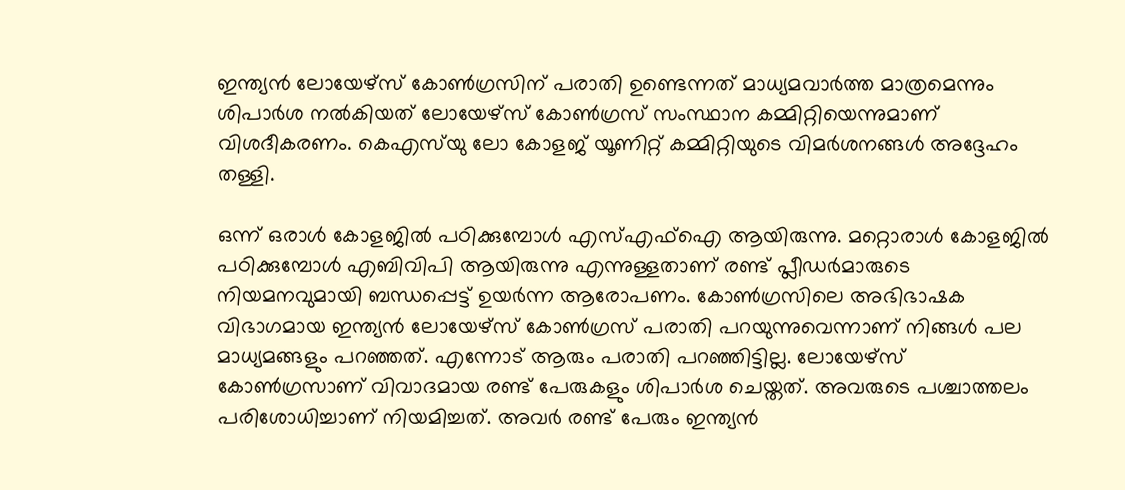ഇന്ത്യന്‍ ലോയേഴ്‌സ് കോണ്‍ഗ്രസിന് പരാതി ഉണ്ടെന്നത് മാധ്യമവാര്‍ത്ത മാത്രമെന്നും ശിപാര്‍ശ നല്‍കിയത് ലോയേഴ്‌സ് കോണ്‍ഗ്രസ് സംസ്ഥാന കമ്മിറ്റിയെന്നുമാണ് വിശദീകരണം. കെഎസ്‌യു ലോ കോളജ് യൂണിറ്റ് കമ്മിറ്റിയുടെ വിമര്‍ശനങ്ങള്‍ അദ്ദേഹം തള്ളി.

ഒന്ന് ഒരാള്‍ കോളജില്‍ പഠിക്കുമ്പോള്‍ എസ്എഫ്‌ഐ ആയിരുന്നു. മറ്റൊരാള്‍ കോളജില്‍ പഠിക്കുമ്പോള്‍ എബിവിപി ആയിരുന്നു എന്നുള്ളതാണ് രണ്ട് പ്ലീഡര്‍മാരുടെ നിയമനവുമായി ബന്ധപ്പെട്ട് ഉയര്‍ന്ന ആരോപണം. കോണ്‍ഗ്രസിലെ അഭിഭാഷക വിഭാഗമായ ഇന്ത്യന്‍ ലോയേഴ്‌സ് കോണ്‍ഗ്രസ് പരാതി പറയുന്നുവെന്നാണ് നിങ്ങള്‍ പല മാധ്യമങ്ങളും പറഞ്ഞത്. എന്നോട് ആരും പരാതി പറഞ്ഞിട്ടില്ല. ലോയേഴ്സ് കോണ്‍ഗ്രസാണ് വിവാദമായ രണ്ട് പേരുകളും ശിപാര്‍ശ ചെയ്തത്. അവരുടെ പശ്ചാത്തലം പരിശോധിച്ചാണ് നിയമിച്ചത്. അവര്‍ രണ്ട് പേരും ഇന്ത്യന്‍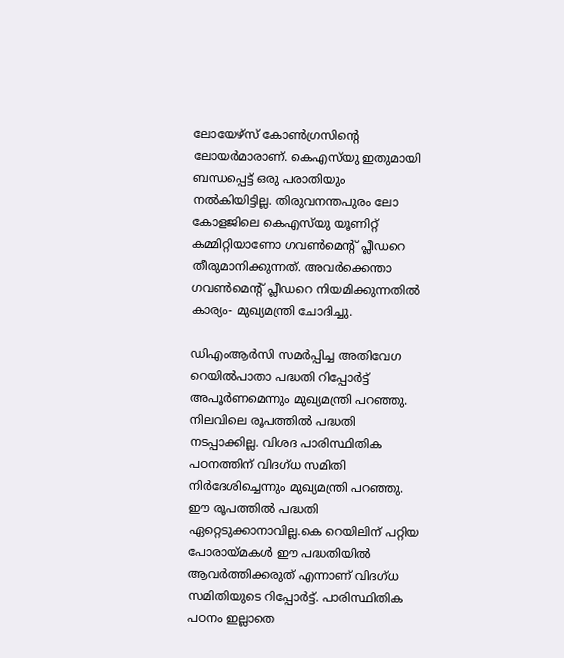ലോയേഴ്‌സ് കോണ്‍ഗ്രസിന്റെ ലോയര്‍മാരാണ്. കെഎസ്‌യു ഇതുമായി ബന്ധപ്പെട്ട് ഒരു പരാതിയും നല്‍കിയിട്ടില്ല. തിരുവനന്തപുരം ലോ കോളജിലെ കെഎസ്‌യു യൂണിറ്റ് കമ്മിറ്റിയാണോ ഗവണ്‍മെന്റ് പ്ലീഡറെ തീരുമാനിക്കുന്നത്. അവര്‍ക്കെന്താ ഗവണ്‍മെന്റ് പ്ലീഡറെ നിയമിക്കുന്നതില്‍ കാര്യം- മുഖ്യമന്ത്രി ചോദിച്ചു.

ഡിഎംആര്‍സി സമര്‍പ്പിച്ച അതിവേഗ റെയില്‍പാതാ പദ്ധതി റിപ്പോര്‍ട്ട് അപൂര്‍ണമെന്നും മുഖ്യമന്ത്രി പറഞ്ഞു. നിലവിലെ രൂപത്തില്‍ പദ്ധതി നടപ്പാക്കില്ല. വിശദ പാരിസ്ഥിതിക പഠനത്തിന് വിദഗ്ധ സമിതി നിര്‍ദേശിച്ചെന്നും മുഖ്യമന്ത്രി പറഞ്ഞു. ഈ രൂപത്തില്‍ പദ്ധതി ഏറ്റെടുക്കാനാവില്ല.കെ റെയിലിന് പറ്റിയ പോരായ്മകള്‍ ഈ പദ്ധതിയില്‍ ആവര്‍ത്തിക്കരുത് എന്നാണ് വിദഗ്ധ സമിതിയുടെ റിപ്പോര്‍ട്ട്. പാരിസ്ഥിതിക പഠനം ഇല്ലാതെ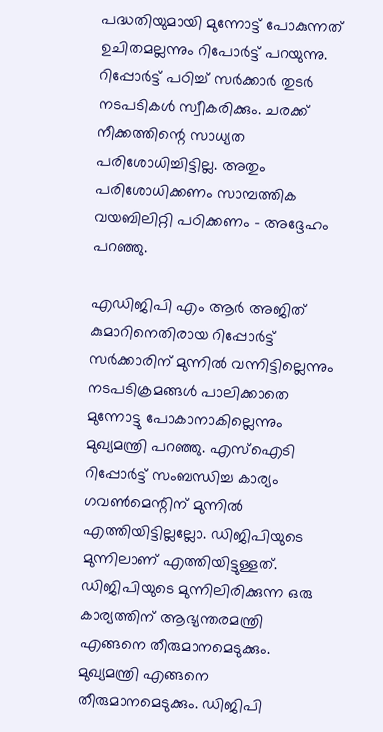പദ്ധതിയുമായി മുന്നോട്ട് പോകുന്നത് ഉചിതമല്ലന്നും റിപോര്‍ട്ട് പറയുന്നു. റിപ്പോര്‍ട്ട് പഠിച്ച് സര്‍ക്കാര്‍ തുടര്‍ നടപടികള്‍ സ്വീകരിക്കും. ചരക്ക് നീക്കത്തിന്റെ സാധ്യത പരിശോധിച്ചിട്ടില്ല. അതും പരിശോധിക്കണം സാമ്പത്തിക വയബിലിറ്റി പഠിക്കണം – അദ്ദേഹം പറഞ്ഞു.

എഡിജിപി എം ആര്‍ അജിത് കുമാറിനെതിരായ റിപ്പോര്‍ട്ട് സര്‍ക്കാരിന് മുന്നില്‍ വന്നിട്ടില്ലെന്നും നടപടിക്രമങ്ങള്‍ പാലിക്കാതെ മുന്നോട്ടു പോകാനാകില്ലെന്നും മുഖ്യമന്ത്രി പറഞ്ഞു. എസ്‌ഐടി റിപ്പോര്‍ട്ട് സംബന്ധിച്ച കാര്യം ഗവണ്‍മെന്റിന് മുന്നില്‍ എത്തിയിട്ടില്ലല്ലോ. ഡിജിപിയുടെ മുന്നിലാണ് എത്തിയിട്ടുള്ളത്. ഡിജിപിയുടെ മുന്നിലിരിക്കുന്ന ഒരു കാര്യത്തിന് ആഭ്യന്തരമന്ത്രി എങ്ങനെ തീരുമാനമെടുക്കും. മുഖ്യമന്ത്രി എങ്ങനെ തീരുമാനമെടുക്കും. ഡിജിപി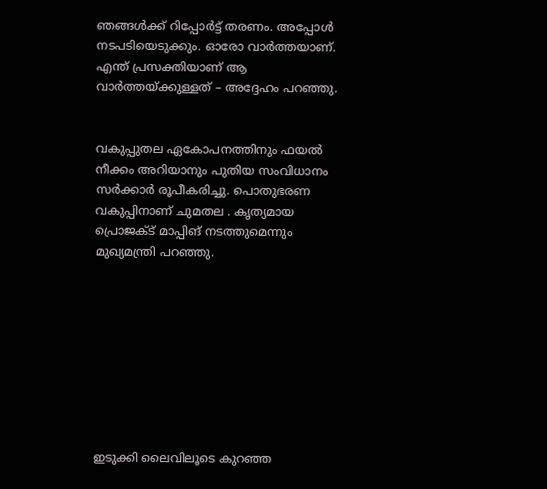ഞങ്ങള്‍ക്ക് റിപ്പോര്‍ട്ട് തരണം. അപ്പോള്‍ നടപടിയെടുക്കും. ഓരോ വാര്‍ത്തയാണ്. എന്ത് പ്രസക്തിയാണ് ആ വാര്‍ത്തയ്ക്കുള്ളത് – അദ്ദേഹം പറഞ്ഞു.


വകുപ്പുതല ഏകോപനത്തിനും ഫയല്‍ നീക്കം അറിയാനും പുതിയ സംവിധാനം സര്‍ക്കാര്‍ രൂപീകരിച്ചു. പൊതുഭരണ വകുപ്പിനാണ് ചുമതല . കൃത്യമായ പ്രൊജക്ട് മാപ്പിങ് നടത്തുമെന്നും മുഖ്യമന്ത്രി പറഞ്ഞു.









ഇടുക്കി ലൈവിലൂടെ കുറഞ്ഞ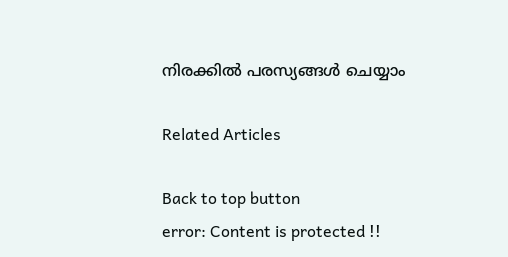നിരക്കിൽ പരസ്യങ്ങൾ ചെയ്യാം

Related Articles

Back to top button
error: Content is protected !!